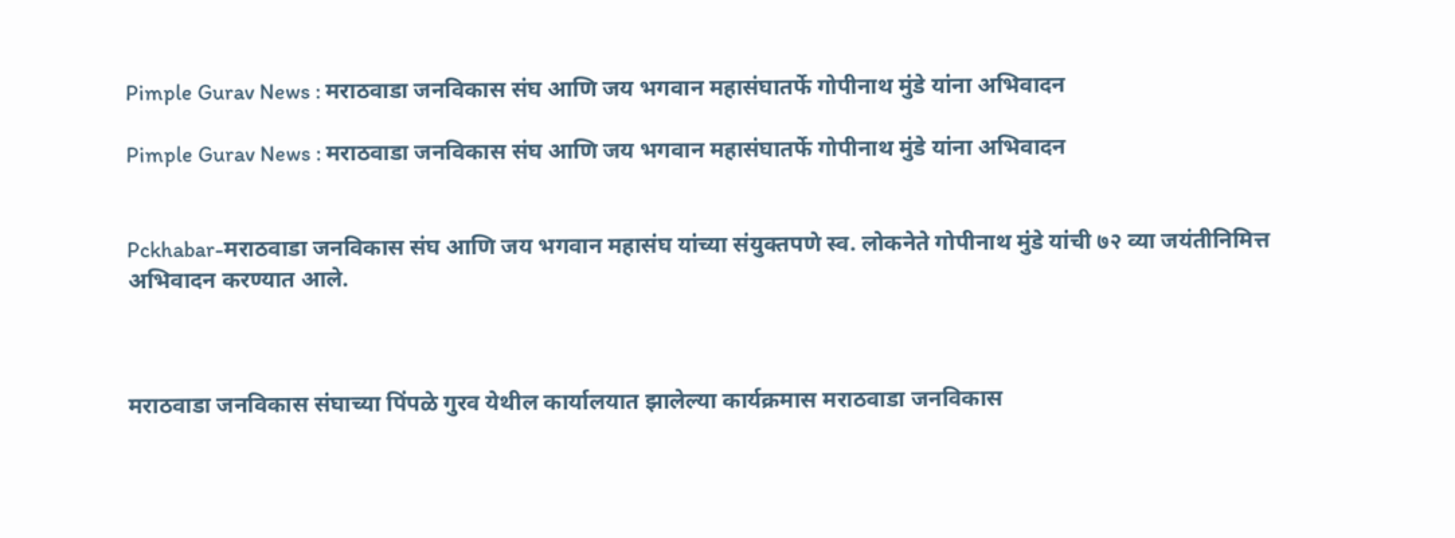Pimple Gurav News : मराठवाडा जनविकास संघ आणि जय भगवान महासंघातर्फे गोपीनाथ मुंडे यांना अभिवादन

Pimple Gurav News : मराठवाडा जनविकास संघ आणि जय भगवान महासंघातर्फे गोपीनाथ मुंडे यांना अभिवादन


Pckhabar-मराठवाडा जनविकास संघ आणि जय भगवान महासंघ यांच्या संयुक्तपणे स्व. लोकनेते गोपीनाथ मुंडे यांची ७२ व्या जयंतीनिमित्त अभिवादन करण्यात आले.



मराठवाडा जनविकास संघाच्या पिंपळे गुरव येथील कार्यालयात झालेल्या कार्यक्रमास मराठवाडा जनविकास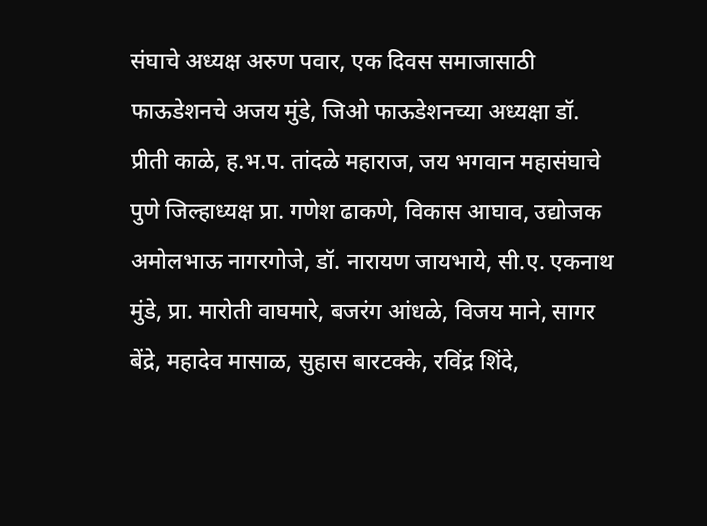संघाचे अध्यक्ष अरुण पवार, एक दिवस समाजासाठी फाऊडेशनचे अजय मुंडे, जिओ फाऊडेशनच्या अध्यक्षा डॉ. प्रीती काळे, ह.भ.प. तांदळे महाराज, जय भगवान महासंघाचे पुणे जिल्हाध्यक्ष प्रा. गणेश ढाकणे, विकास आघाव, उद्योजक अमोलभाऊ नागरगोजे, डॉ. नारायण जायभाये, सी.ए. एकनाथ मुंडे, प्रा. मारोती वाघमारे, बजरंग आंधळे, विजय माने, सागर बेंद्रे, महादेव मासाळ, सुहास बारटक्के, रविंद्र शिंदे,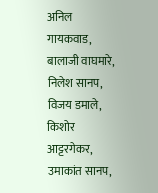अनिल गायकवाड, बालाजी वाघमारे, निलेश सानप, विजय डमाले, किशोर आट्टरगेकर, उमाकांत सानप,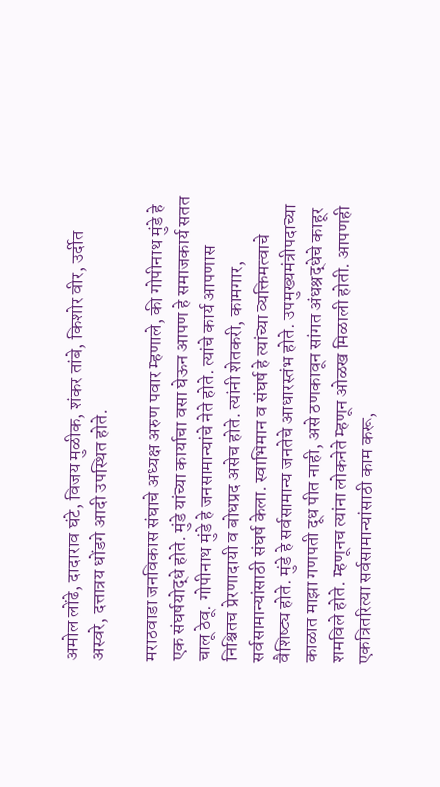अमोल लोंढे, दादाराव घंटे, विजय मुळीक, शंकर तांबे, किशोर वीर, उर्दीत अस्वरे, दत्तात्रय धोंडगे आदी उपस्थित होते.

मराठवाडा जनविकास संघाचे अध्यक्ष अरुण पवार म्हणाले, की गोपीनाथ मुंडे हे एक संघर्षयोद्धे होते. मुंडे यांच्या कार्याचा वसा घेऊन आपण हे समाजकार्य सतत चालू ठेवू. गोपीनाथ मुंडे हे जनसामान्यांचे नेते होते. त्यांचे कार्य आपणास निश्चितच प्रेरणादायी व बोधप्रद असेच होते. त्यांनी शेतकरी, कामगार, सर्वसामान्यांसाठी संघर्ष केला. स्वाभिमान व संघर्ष हे त्यांच्या व्यक्तिमत्वाचे वैशिष्ट्य होते. मुंडे हे सर्वसामान्य जनतेचे आधारस्तंभ होते. उपमुख्यमंत्रीपदाच्या काळात माझा गणपती दूध पीत नाही, असे ठणकावून सांगत अंधश्रद्धेचे काहूर शमविले होते. म्हणूनच त्यांना लोकनेते म्हणून ओळख मिळाली होती. आपणही एकत्रितरित्या सर्वसामान्यांसाठी काम करू,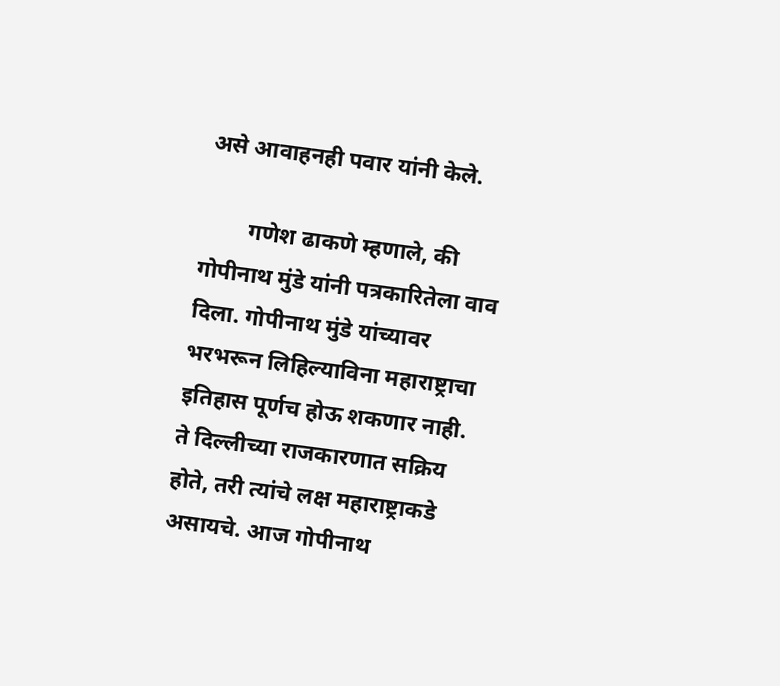असे आवाहनही पवार यांनी केले.

        गणेश ढाकणे म्हणाले, की गोपीनाथ मुंडे यांनी पत्रकारितेला वाव दिला. गोपीनाथ मुंडे यांच्यावर भरभरून लिहिल्याविना महाराष्ट्राचा इतिहास पूर्णच होऊ शकणार नाही. ते दिल्लीच्या राजकारणात सक्रिय होते, तरी त्यांचे लक्ष महाराष्ट्राकडे असायचे. आज गोपीनाथ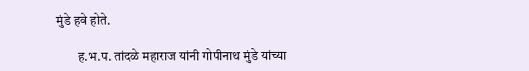मुंडे हवे होते.

        ह.भ.प. तांदळे महाराज यांनी गोपीनाथ मुंडे यांच्या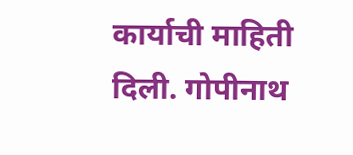कार्याची माहिती दिली. गोपीनाथ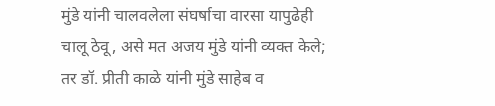मुंडे यांनी चालवलेला संघर्षाचा वारसा यापुढेही चालू ठेवू, असे मत अजय मुंडे यांनी व्यक्त केले; तर डॉ. प्रीती काळे यांनी मुंडे साहेब व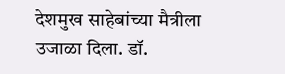देशमुख साहेबांच्या मैत्रीला उजाळा दिला. डॉ.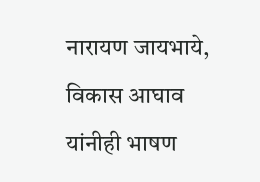नारायण जायभाये, विकास आघाव यांनीही भाषण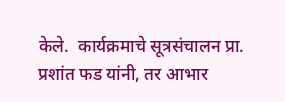केले.  कार्यक्रमाचे सूत्रसंचालन प्रा. प्रशांत फड यांनी, तर आभार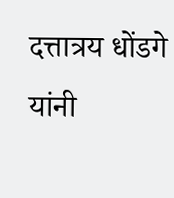दत्तात्रय धोंडगे यांनी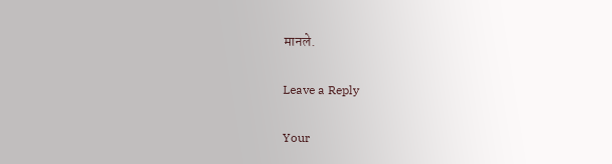मानले.

Leave a Reply

Your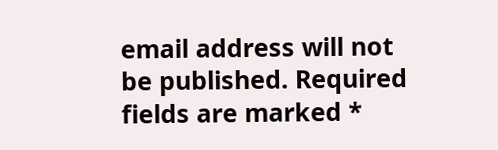email address will not be published. Required fields are marked *